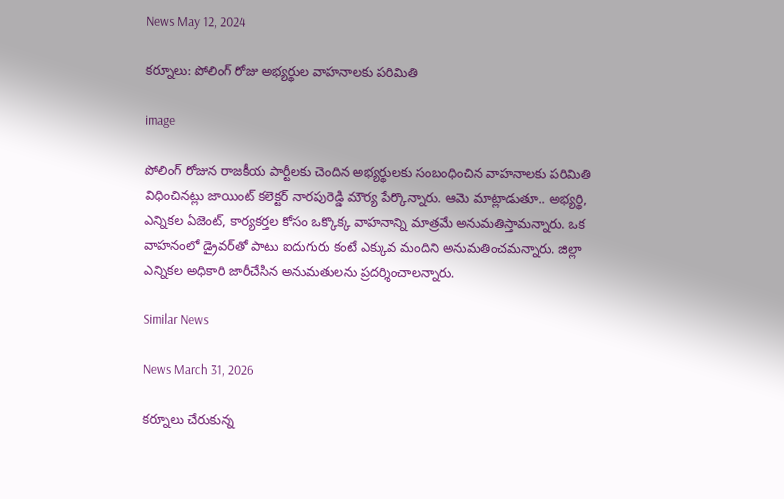News May 12, 2024

కర్నూలు: పోలింగ్ రోజు అభ్యర్థుల వాహనాలకు పరిమితి

image

పోలింగ్ రోజున రాజకీయ పార్టీలకు చెందిన అభ్యర్థులకు సంబంధించిన వాహనాలకు పరిమితి విధించినట్లు జాయింట్ కలెక్టర్ నారపురెడ్డి మౌర్య పేర్కొన్నారు. ఆమె మాట్లాడుతూ.. అభ్యర్థి, ఎన్నికల ఏజెంట్, కార్యకర్తల కోసం ఒక్కొక్క వాహనాన్ని మాత్రమే అనుమతిస్తామన్నారు. ఒక వాహనంలో డ్రైవర్‌తో పాటు ఐదుగురు కంటే ఎక్కువ మందిని అనుమతించమన్నారు. జిల్లా ఎన్నికల అధికారి జారీచేసిన అనుమతులను ప్రదర్శించాలన్నారు.

Similar News

News March 31, 2026

కర్నూలు చేరుకున్న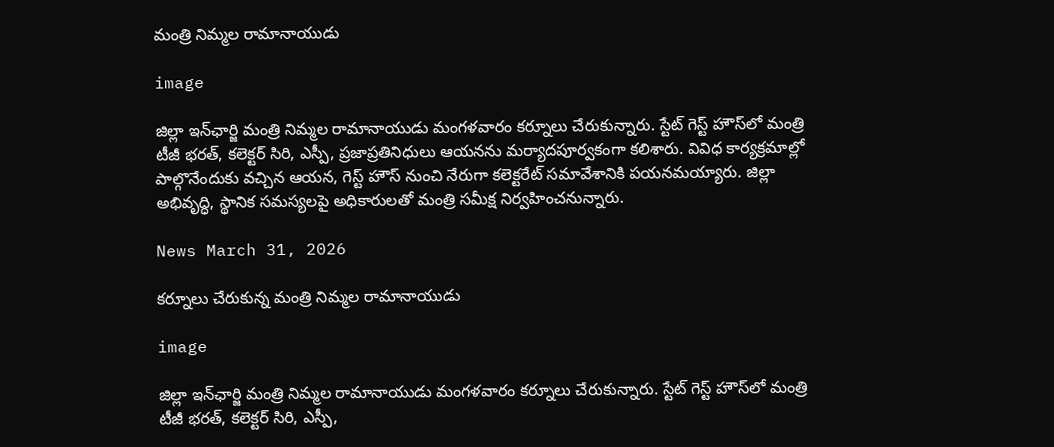మంత్రి నిమ్మల రామానాయుడు

image

జిల్లా ఇన్‌ఛార్జి మంత్రి నిమ్మల రామానాయుడు మంగళవారం కర్నూలు చేరుకున్నారు. స్టేట్ గెస్ట్ హౌస్‌లో మంత్రి టీజీ భరత్, కలెక్టర్ సిరి, ఎస్పీ, ప్రజాప్రతినిధులు ఆయనను మర్యాదపూర్వకంగా కలిశారు. వివిధ కార్యక్రమాల్లో పాల్గొనేందుకు వచ్చిన ఆయన, గెస్ట్ హౌస్ నుంచి నేరుగా కలెక్టరేట్ సమావేశానికి పయనమయ్యారు. జిల్లా అభివృద్ధి, స్థానిక సమస్యలపై అధికారులతో మంత్రి సమీక్ష నిర్వహించనున్నారు.

News March 31, 2026

కర్నూలు చేరుకున్న మంత్రి నిమ్మల రామానాయుడు

image

జిల్లా ఇన్‌ఛార్జి మంత్రి నిమ్మల రామానాయుడు మంగళవారం కర్నూలు చేరుకున్నారు. స్టేట్ గెస్ట్ హౌస్‌లో మంత్రి టీజీ భరత్, కలెక్టర్ సిరి, ఎస్పీ,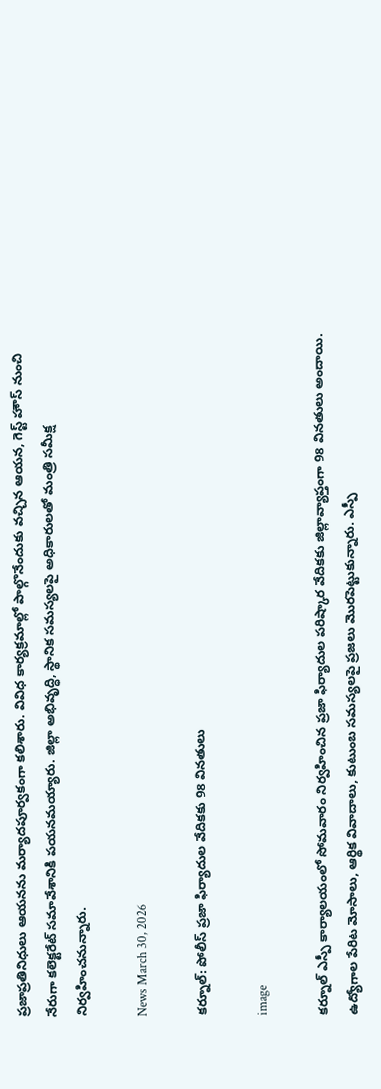ప్రజాప్రతినిధులు ఆయనను మర్యాదపూర్వకంగా కలిశారు. వివిధ కార్యక్రమాల్లో పాల్గొనేందుకు వచ్చిన ఆయన, గెస్ట్ హౌస్ నుంచి నేరుగా కలెక్టరేట్ సమావేశానికి పయనమయ్యారు. జిల్లా అభివృద్ధి, స్థానిక సమస్యలపై అధికారులతో మంత్రి సమీక్ష నిర్వహించనున్నారు.

News March 30, 2026

కర్నూల్: పోలీస్ ప్రజా ఫిర్యాదుల వేదికకు 98 వినతులు

image

కర్నూల్ ఎస్పీ కార్యాలయంలో సోమవారం నిర్వహించిన ప్రజా ఫిర్యాదుల పరిష్కార వేదికకు జిల్లావ్యాప్తంగా 98 వినతులు అందాయి. ఉద్యోగాల పేరిట మోసాలు, ఆర్థిక వివాదాలు, కుటుంబ సమస్యలపై ప్రజలు మొరపెట్టుకున్నారు. ఎస్పీ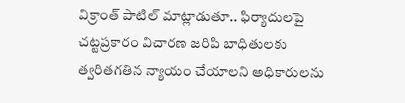విక్రాంత్ పాటిల్ మాట్లాడుతూ.. ఫిర్యాదులపై చట్టప్రకారం విచారణ జరిపి బాధితులకు త్వరితగతిన న్యాయం చేయాలని అధికారులను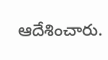ఆదేశించారు.